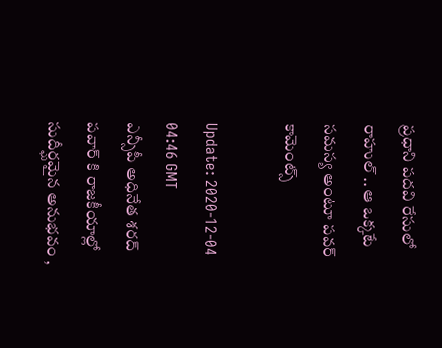ప్రధాని పదవి రేసులో రాహుల్ .. ఆ ఒక్కటే సమస్య అంటూ పవర్ కామెంట్స్

Update: 2020-12-04 04:46 GMT
ఎన్సీపీ అధినేత శరద్‌ పవార్‌ కి రాజకీయాల్లో సుదీర్ఘమైన అనుభవం ,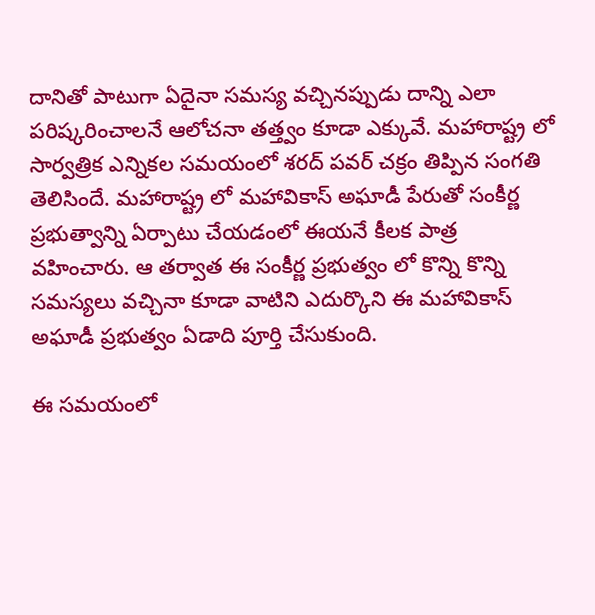దానితో పాటుగా ఏదైనా సమస్య వచ్చినప్పుడు దాన్ని ఎలా పరిష్కరించాలనే ఆలోచనా తత్త్వం కూడా ఎక్కువే. మహారాష్ట్ర లో సార్వత్రిక ఎన్నికల సమయంలో శరద్ పవర్ చక్రం తిప్పిన సంగతి తెలిసిందే. మహారాష్ట్ర లో మహావికాస్‌ అఘాడీ పేరుతో సంకీర్ణ ప్రభుత్వాన్ని ఏర్పాటు చేయడంలో ఈయనే కీలక పాత్ర వహించారు. ఆ తర్వాత ఈ సంకీర్ణ ప్రభుత్వం లో కొన్ని కొన్ని సమస్యలు వచ్చినా కూడా వాటిని ఎదుర్కొని ఈ మహావికాస్‌ అఘాడీ ప్రభుత్వం ఏడాది పూర్తి చేసుకుంది.

ఈ సమయంలో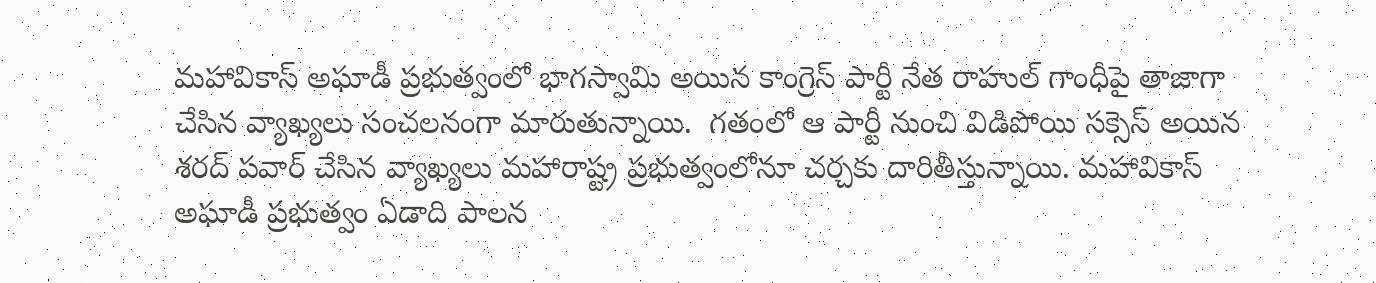మహావికాస్‌ అఘాడీ ప్రభుత్వంలో భాగస్వామి అయిన కాంగ్రెస్‌ పార్టీ నేత రాహుల్‌ గాంధీపై తాజాగా చేసిన వ్యాఖ్యలు సంచలనంగా మారుతున్నాయి.  గతంలో ఆ పార్టీ నుంచి విడిపోయి సక్సెస్‌ అయిన శరద్‌ పవార్‌ చేసిన వ్యాఖ్యలు మహారాష్ట్ర ప్రభుత్వంలోనూ చర్చకు దారితీస్తున్నాయి. మహావికాస్‌ అఘాడీ ప్రభుత్వం ఏడాది పాలన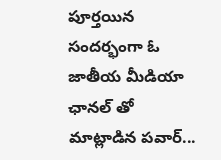పూర్తయిన సందర్భంగా ఓ జాతీయ మీడియా ఛానల్‌ తో మాట్లాడిన పవార్‌...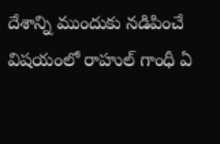దేశాన్ని ముందుకు నడిపించే విషయంలో రాహుల్‌ గాంధీ ఏ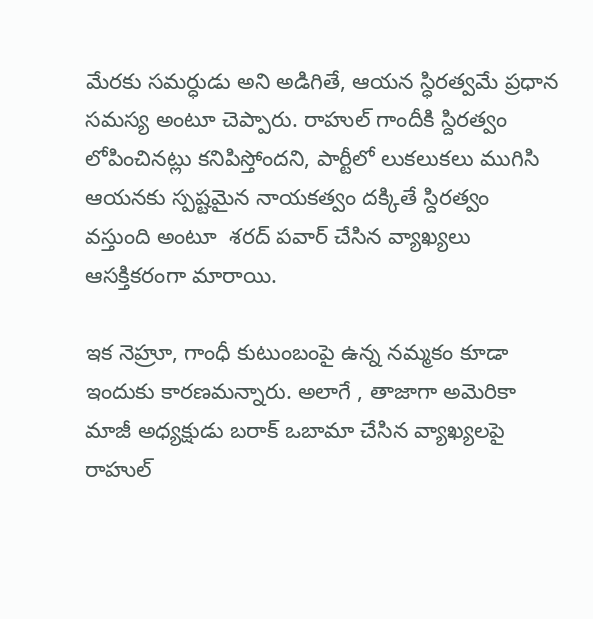మేరకు సమర్ధుడు అని అడిగితే, ఆయన స్ధిరత్వమే ప్రధాన సమస్య అంటూ చెప్పారు. రాహుల్‌ గాందీకి స్దిరత్వం లోపించినట్లు కనిపిస్తోందని, పార్టీలో లుకలుకలు ముగిసి ఆయనకు స్పష్టమైన నాయకత్వం దక్కితే స్దిరత్వం వస్తుంది అంటూ  శరద్‌ పవార్‌ చేసిన వ్యాఖ్యలు ఆసక్తికరంగా మారాయి.

ఇక నెహ్రూ, గాంధీ కుటుంబంపై ఉన్న నమ్మకం కూడా ఇందుకు కారణమన్నారు. అలాగే , తాజాగా అమెరికా మాజీ అధ్యక్షుడు బరాక్‌ ఒబామా చేసిన వ్యాఖ్యలపై రాహుల్‌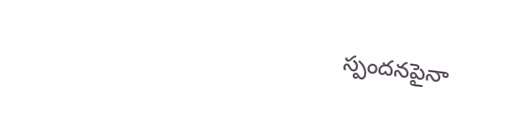స్పందనపైనా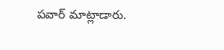పవార్‌ మాట్లాడారు.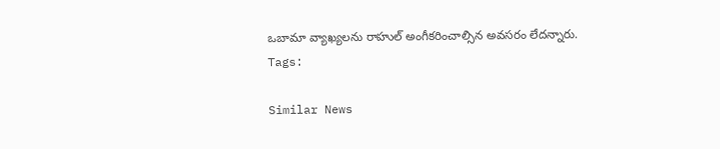ఒబామా వ్యాఖ్యలను రాహుల్‌ అంగీకరించాల్సిన అవసరం లేదన్నారు.
Tags:

Similar News